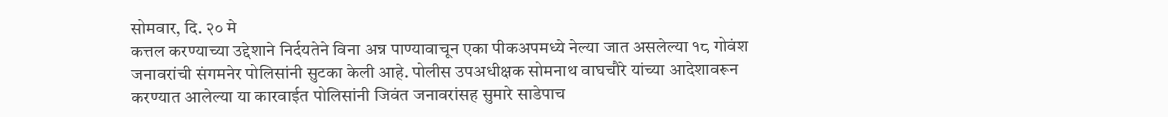सोमवार, दि. २० मे
कत्तल करण्याच्या उद्देशाने निर्दयतेने विना अन्न पाण्यावाचून एका पीकअपमध्ये नेल्या जात असलेल्या १८ गोवंश जनावरांची संगमनेर पोलिसांनी सुटका केली आहे. पोलीस उपअधीक्षक सोमनाथ वाघचौरे यांच्या आदेशावरून करण्यात आलेल्या या कारवाईत पोलिसांनी जिवंत जनावरांसह सुमारे साडेपाच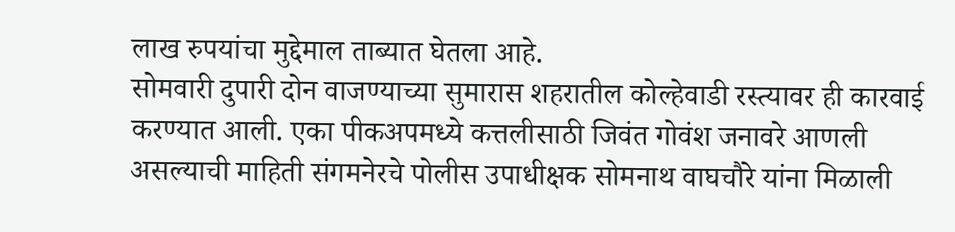लाख रुपयांचा मुद्देमाल ताब्यात घेतला आहे.
सोमवारी दुपारी दोन वाजण्याच्या सुमारास शहरातील कोल्हेवाडी रस्त्यावर ही कारवाई करण्यात आली. एका पीकअपमध्ये कत्तलीसाठी जिवंत गोवंश जनावरे आणली असल्याची माहिती संगमनेरचे पोलीस उपाधीक्षक सोमनाथ वाघचौरे यांना मिळाली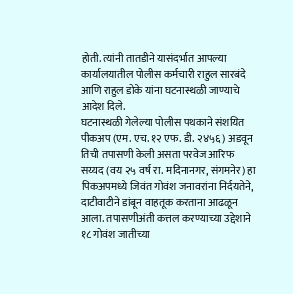होती. त्यांनी तातडीने यासंदर्भात आपल्या कार्यालयातील पोलीस कर्मचारी राहुल सारबंदे आणि राहुल डोके यांना घटनास्थळी जाण्याचे आदेश दिले.
घटनास्थळी गेलेल्या पोलीस पथकाने संशयित पीकअप (एम. एच. १२ एफ. डी. २४५६) अडवून तिची तपासणी केली असता परवेज आरिफ सय्यद (वय २५ वर्ष रा. मदिनानगर, संगमनेर) हा पिकअपमध्ये जिवंत गोवंश जनावरांना निर्दयतेने, दाटीवाटीने डांबून वाहतूक करताना आढळून आला. तपासणीअंती कत्तल करण्याच्या उद्देशाने १८ गोवंश जातीच्या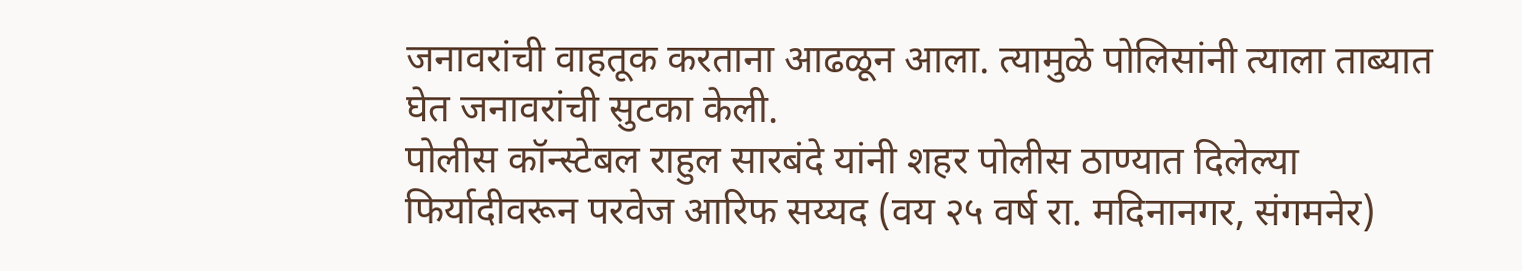जनावरांची वाहतूक करताना आढळून आला. त्यामुळे पोलिसांनी त्याला ताब्यात घेत जनावरांची सुटका केली.
पोलीस कॉन्स्टेबल राहुल सारबंदे यांनी शहर पोलीस ठाण्यात दिलेल्या फिर्यादीवरून परवेज आरिफ सय्यद (वय २५ वर्ष रा. मदिनानगर, संगमनेर)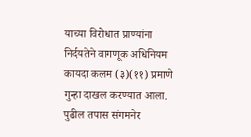याच्या विरोधात प्राण्यांना निर्दयतेने वागणूक अधिनियम कायदा कलम (३)(११) प्रमाणे गुन्हा दाखल करण्यात आला. पुढील तपास संगमनेर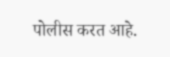पोलीस करत आहे.